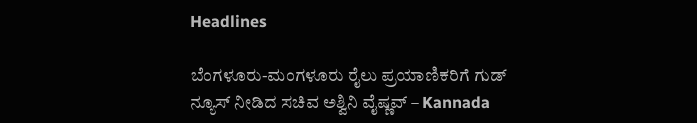Headlines

ಬೆಂಗಳೂರು-ಮಂಗಳೂರು ರೈಲು ಪ್ರಯಾಣಿಕರಿಗೆ ಗುಡ್ ನ್ಯೂಸ್ ನೀಡಿದ ಸಚಿವ ಅಶ್ವಿನಿ ವೈಷ್ಣವ್ – Kannada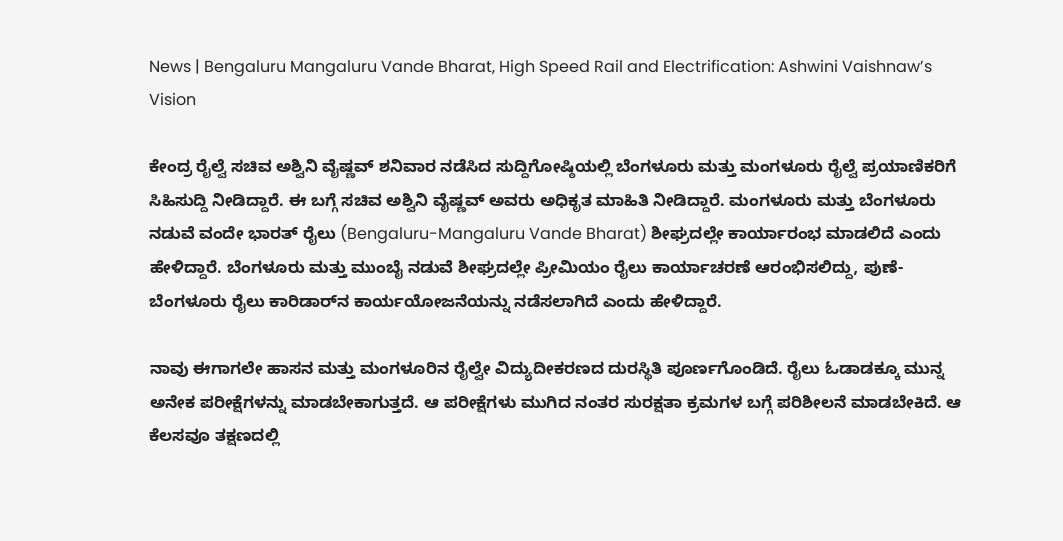News | Bengaluru Mangaluru Vande Bharat, High Speed Rail and Electrification: Ashwini Vaishnaw’s Vision

ಕೇಂದ್ರ ರೈಲ್ವೆ ಸಚಿವ ಅಶ್ವಿನಿ ವೈಷ್ಣವ್ ಶನಿವಾರ ನಡೆಸಿದ ಸುದ್ದಿಗೋಷ್ಠಿಯಲ್ಲಿ ಬೆಂಗಳೂರು ಮತ್ತು ಮಂಗಳೂರು ರೈಲ್ವೆ ಪ್ರಯಾಣಿಕರಿಗೆ ಸಿಹಿಸುದ್ದಿ ನೀಡಿದ್ದಾರೆ. ಈ ಬಗ್ಗೆ ಸಚಿವ ಅಶ್ವಿನಿ ವೈಷ್ಣವ್ ಅವರು ಅಧಿಕೃತ ಮಾಹಿತಿ ನೀಡಿದ್ದಾರೆ. ಮಂಗಳೂರು ಮತ್ತು ಬೆಂಗಳೂರು ನಡುವೆ ವಂದೇ ಭಾರತ್ ರೈಲು (Bengaluru-Mangaluru Vande Bharat) ಶೀಘ್ರದಲ್ಲೇ ಕಾರ್ಯಾರಂಭ ಮಾಡಲಿದೆ ಎಂದು ಹೇಳಿದ್ದಾರೆ. ಬೆಂಗಳೂರು ಮತ್ತು ಮುಂಬೈ ನಡುವೆ ಶೀಘ್ರದಲ್ಲೇ ಪ್ರೀಮಿಯಂ ರೈಲು ಕಾರ್ಯಾಚರಣೆ ಆರಂಭಿಸಲಿದ್ದು, ಪುಣೆ-ಬೆಂಗಳೂರು ರೈಲು ಕಾರಿಡಾರ್‌ನ ಕಾರ್ಯಯೋಜನೆಯನ್ನು ನಡೆಸಲಾಗಿದೆ ಎಂದು ಹೇಳಿದ್ದಾರೆ.

ನಾವು ಈಗಾಗಲೇ ಹಾಸನ ಮತ್ತು ಮಂಗಳೂರಿನ ರೈಲ್ವೇ ವಿದ್ಯುದೀಕರಣದ ದುರಸ್ಥಿತಿ ಪೂರ್ಣಗೊಂಡಿದೆ. ರೈಲು ಓಡಾಡಕ್ಕೂ ಮುನ್ನ ಅನೇಕ ಪರೀಕ್ಷೆಗಳನ್ನು ಮಾಡಬೇಕಾಗುತ್ತದೆ. ಆ ಪರೀಕ್ಷೆಗಳು ಮುಗಿದ ನಂತರ ಸುರಕ್ಷತಾ ಕ್ರಮಗಳ ಬಗ್ಗೆ ಪರಿಶೀಲನೆ ಮಾಡಬೇಕಿದೆ. ಆ ಕೆಲಸವೂ ತಕ್ಷಣದಲ್ಲಿ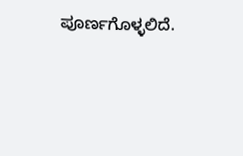ಪೂರ್ಣಗೊಳ್ಳಲಿದೆ.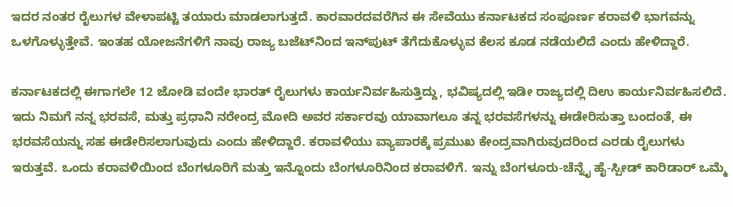ಇದರ ನಂತರ ರೈಲುಗಳ ವೇಳಾಪಟ್ಟಿ ತಯಾರು ಮಾಡಲಾಗುತ್ತದೆ. ಕಾರವಾರದವರೆಗಿನ ಈ ಸೇವೆಯು ಕರ್ನಾಟಕದ ಸಂಪೂರ್ಣ ಕರಾವಳಿ ಭಾಗವನ್ನು ಒಳಗೊಳ್ಳುತ್ತೇವೆ. ಇಂತಹ ಯೋಜನೆಗಳಿಗೆ ನಾವು ರಾಜ್ಯ ಬಜೆಟ್‌ನಿಂದ ಇನ್‌ಪುಟ್ ತೆಗೆದುಕೊಳ್ಳುವ ಕೆಲಸ ಕೂಡ ನಡೆಯಲಿದೆ ಎಂದು ಹೇಳಿದ್ದಾರೆ.

ಕರ್ನಾಟಕದಲ್ಲಿ ಈಗಾಗಲೇ 12 ಜೋಡಿ ವಂದೇ ಭಾರತ್ ರೈಲುಗಳು ಕಾರ್ಯನಿರ್ವಹಿಸುತ್ತಿದ್ದು, ಭವಿಷ್ಯದಲ್ಲಿ ಇಡೀ ರಾಜ್ಯದಲ್ಲಿ ದಿಉ ಕಾರ್ಯನಿರ್ವಹಿಸಲಿದೆ. ಇದು ನಿಮಗೆ ನನ್ನ ಭರವಸೆ, ಮತ್ತು ಪ್ರಧಾನಿ ನರೇಂದ್ರ ಮೋದಿ ಅವರ ಸರ್ಕಾರವು ಯಾವಾಗಲೂ ತನ್ನ ಭರವಸೆಗಳನ್ನು ಈಡೇರಿಸುತ್ತಾ ಬಂದಂತೆ, ಈ ಭರವಸೆಯನ್ನು ಸಹ ಈಡೇರಿಸಲಾಗುವುದು ಎಂದು ಹೇಳಿದ್ದಾರೆ. ಕರಾವಳಿಯು ವ್ಯಾಪಾರಕ್ಕೆ ಪ್ರಮುಖ ಕೇಂದ್ರವಾಗಿರುವುದರಿಂದ ಎರಡು ರೈಲುಗಳು ಇರುತ್ತವೆ. ಒಂದು ಕರಾವಳಿಯಿಂದ ಬೆಂಗಳೂರಿಗೆ ಮತ್ತು ಇನ್ನೊಂದು ಬೆಂಗಳೂರಿನಿಂದ ಕರಾವಳಿಗೆ. ಇನ್ನು ಬೆಂಗಳೂರು-ಚೆನ್ನೈ ಹೈ-ಸ್ಪೀಡ್ ಕಾರಿಡಾರ್ ಒಮ್ಮೆ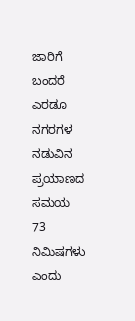ಜಾರಿಗೆ ಬಂದರೆ ಎರಡೂ ನಗರಗಳ ನಡುವಿನ ಪ್ರಯಾಣದ ಸಮಯ 73 ನಿಮಿಷಗಳು ಎಂದು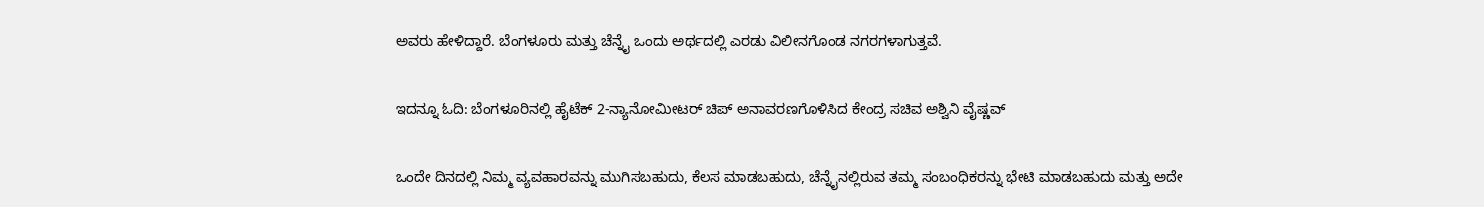ಅವರು ಹೇಳಿದ್ದಾರೆ. ಬೆಂಗಳೂರು ಮತ್ತು ಚೆನ್ನೈ ಒಂದು ಅರ್ಥದಲ್ಲಿ ಎರಡು ವಿಲೀನಗೊಂಡ ನಗರಗಳಾಗುತ್ತವೆ.

ಇದನ್ನೂ ಓದಿ: ಬೆಂಗಳೂರಿನಲ್ಲಿ ಹೈಟೆಕ್ 2-ನ್ಯಾನೋಮೀಟರ್ ಚಿಪ್ ಅನಾವರಣಗೊಳಿಸಿದ ಕೇಂದ್ರ ಸಚಿವ ಅಶ್ವಿನಿ ವೈಷ್ಣವ್

ಒಂದೇ ದಿನದಲ್ಲಿ ನಿಮ್ಮ ವ್ಯವಹಾರವನ್ನು ಮುಗಿಸಬಹುದು, ಕೆಲಸ ಮಾಡಬಹುದು, ಚೆನ್ನೈನಲ್ಲಿರುವ ತಮ್ಮ ಸಂಬಂಧಿಕರನ್ನು ಭೇಟಿ ಮಾಡಬಹುದು ಮತ್ತು ಅದೇ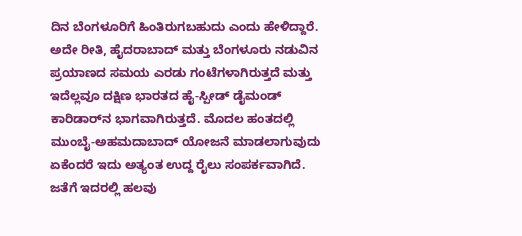ದಿನ ಬೆಂಗಳೂರಿಗೆ ಹಿಂತಿರುಗಬಹುದು ಎಂದು ಹೇಳಿದ್ದಾರೆ. ಅದೇ ರೀತಿ, ಹೈದರಾಬಾದ್ ಮತ್ತು ಬೆಂಗಳೂರು ನಡುವಿನ ಪ್ರಯಾಣದ ಸಮಯ ಎರಡು ಗಂಟೆಗಳಾಗಿರುತ್ತದೆ ಮತ್ತು ಇದೆಲ್ಲವೂ ದಕ್ಷಿಣ ಭಾರತದ ಹೈ-ಸ್ಪೀಡ್ ಡೈಮಂಡ್ ಕಾರಿಡಾರ್‌ನ ಭಾಗವಾಗಿರುತ್ತದೆ. ಮೊದಲ ಹಂತದಲ್ಲಿ ಮುಂಬೈ-ಅಹಮದಾಬಾದ್ ಯೋಜನೆ ಮಾಡಲಾಗುವುದು ಏಕೆಂದರೆ ಇದು ಅತ್ಯಂತ ಉದ್ದ ರೈಲು ಸಂಪರ್ಕವಾಗಿದೆ. ಜತೆಗೆ ಇದರಲ್ಲಿ ಹಲವು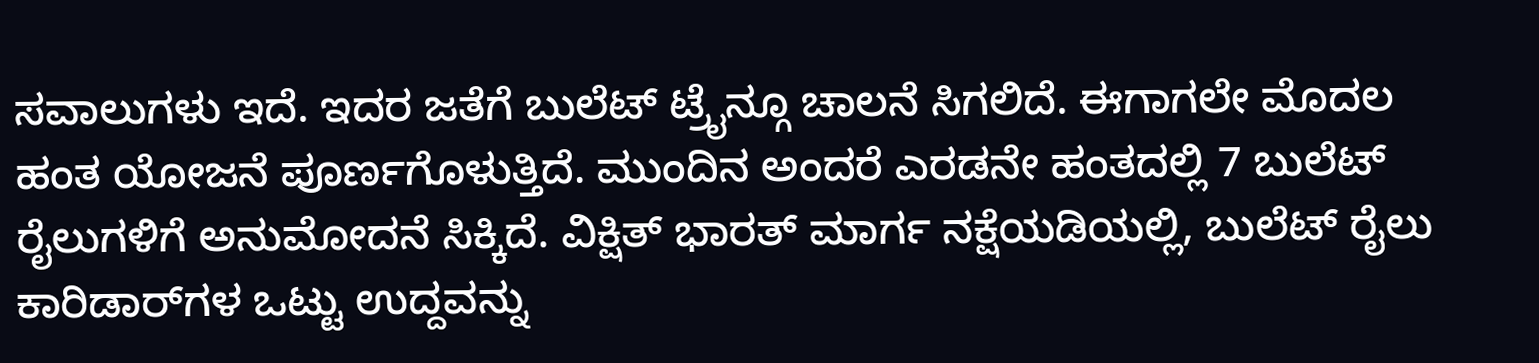ಸವಾಲುಗಳು ಇದೆ. ಇದರ ಜತೆಗೆ ಬುಲೆಟ್ ಟ್ರೈನ್ಗೂ ಚಾಲನೆ ಸಿಗಲಿದೆ. ಈಗಾಗಲೇ ಮೊದಲ ಹಂತ ಯೋಜನೆ ಪೂರ್ಣಗೊಳುತ್ತಿದೆ. ಮುಂದಿನ ಅಂದರೆ ಎರಡನೇ ಹಂತದಲ್ಲಿ 7 ಬುಲೆಟ್ ರೈಲುಗಳಿಗೆ ಅನುಮೋದನೆ ಸಿಕ್ಕಿದೆ. ವಿಕ್ಷಿತ್ ಭಾರತ್ ಮಾರ್ಗ ನಕ್ಷೆಯಡಿಯಲ್ಲಿ, ಬುಲೆಟ್ ರೈಲು ಕಾರಿಡಾರ್‌ಗಳ ಒಟ್ಟು ಉದ್ದವನ್ನು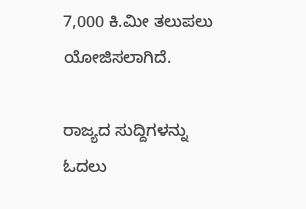7,000 ಕಿ.ಮೀ ತಲುಪಲು ಯೋಜಿಸಲಾಗಿದೆ.

ರಾಜ್ಯದ ಸುದ್ದಿಗಳನ್ನು ಓದಲು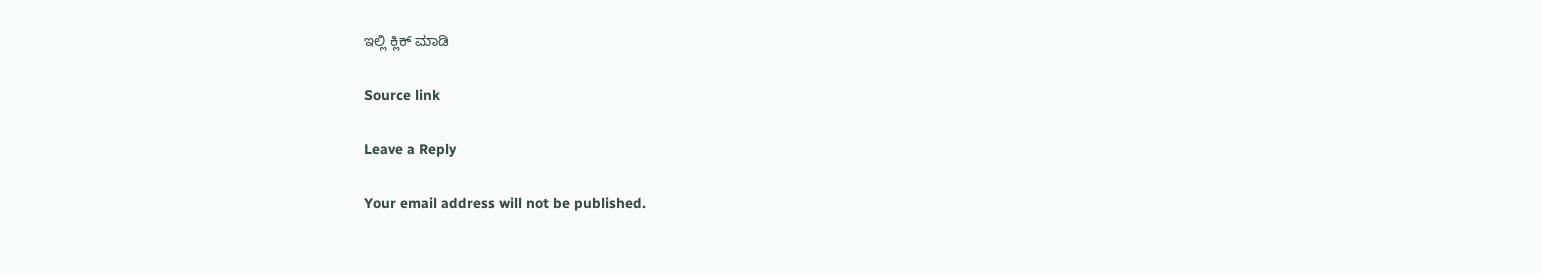ಇಲ್ಲಿ ಕ್ಲಿಕ್ ಮಾಡಿ

Source link

Leave a Reply

Your email address will not be published.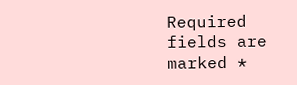Required fields are marked *